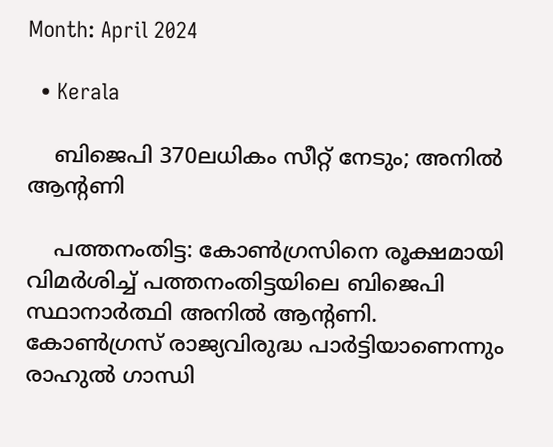Month: April 2024

  • Kerala

    ബിജെപി 370ലധികം സീറ്റ് നേടും; അനില്‍ ആൻ്റണി

    പത്തനംതിട്ട: കോണ്‍ഗ്രസിനെ രൂക്ഷമായി വിമർശിച്ച്‌ പത്തനംതിട്ടയിലെ ബിജെപി സ്ഥാനാർത്ഥി അനില്‍ ആൻ്റണി. കോണ്‍ഗ്രസ് രാജ്യവിരുദ്ധ പാർട്ടിയാണെന്നും രാഹുല്‍ ഗാന്ധി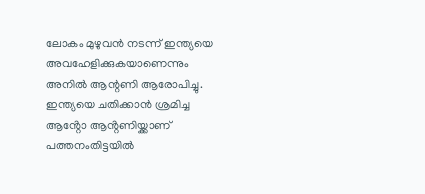ലോകം മുഴുവൻ നടന്ന് ഇന്ത്യയെ അവഹേളിക്കുകയാണെന്നും അനില്‍ ആന്റണി ആരോപിച്ചു. ഇന്ത്യയെ ചതിക്കാൻ ശ്രമിച്ച ആൻ്റോ ആൻ്റണിയ്ക്കാണ് പത്തനംതിട്ടയിൽ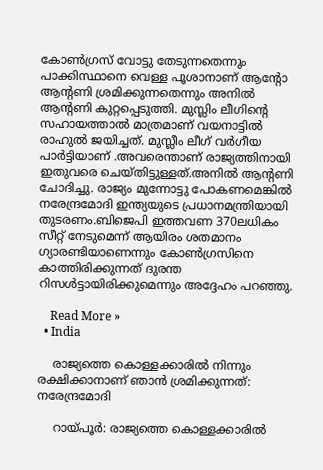കോണ്‍ഗ്രസ് വോട്ടു തേടുന്നതെന്നും പാക്കിസ്ഥാനെ വെള്ള പൂശാനാണ് ആൻ്റോ ആൻ്റണി ശ്രമിക്കുന്നതെന്നും അനില്‍ ആൻ്റണി കുറ്റപ്പെടുത്തി. മുസ്ലിം ലീഗിൻ്റെ സഹായത്താല്‍ മാത്രമാണ് വയനാട്ടില്‍ രാഹുല്‍ ജയിച്ചത്. മുസ്ലീം ലീഗ് വർഗീയ  പാർട്ടിയാണ് .അവരെന്താണ് രാജ്യത്തിനായി ഇതുവരെ ചെയ്തിട്ടുള്ളത്.അനിൽ ആൻ്റണി ചോദിച്ചു. രാജ്യം മുന്നോട്ടു പോകണമെങ്കിൽ നരേന്ദ്രമോദി ഇന്ത്യയുടെ പ്രധാനമന്ത്രിയായി തുടരണം.ബിജെപി ഇത്തവണ 370ലധികം സീറ്റ് നേടുമെന്ന് ആയിരം ശതമാനം ഗ്യാരണ്ടിയാണെന്നും കോണ്‍ഗ്രസിനെ കാത്തിരിക്കുന്നത് ദുരന്ത റിസള്‍ട്ടായിരിക്കുമെന്നും അദ്ദേഹം പറഞ്ഞു.

    Read More »
  • India

    രാജ്യത്തെ കൊള്ളക്കാരില്‍ നിന്നും രക്ഷിക്കാനാണ് ഞാൻ ശ്രമിക്കുന്നത്: നരേന്ദ്രമോദി

    റായ്പൂർ: രാജ്യത്തെ കൊള്ളക്കാരില്‍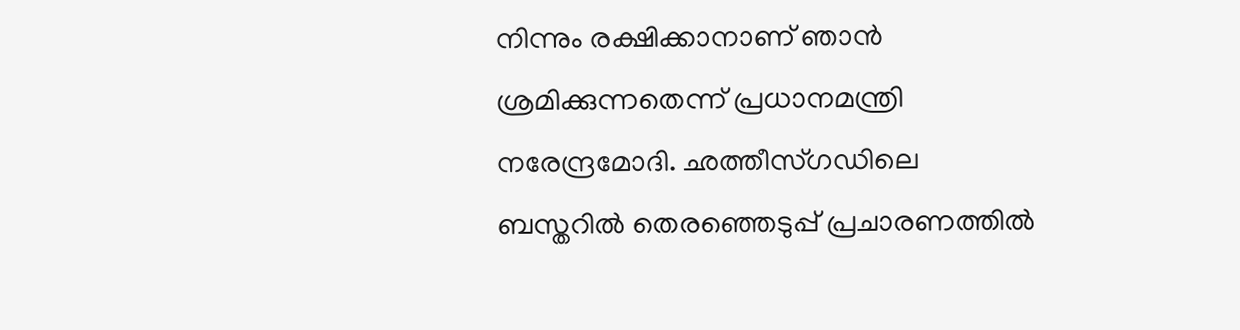നിന്നും രക്ഷിക്കാനാണ് ഞാൻ ശ്രമിക്കുന്നതെന്ന് പ്രധാനമന്ത്രി നരേന്ദ്രമോദി. ഛത്തീസ്ഗഡിലെ ബസ്തറില്‍ തെരഞ്ഞെടുപ്പ് പ്രചാരണത്തില്‍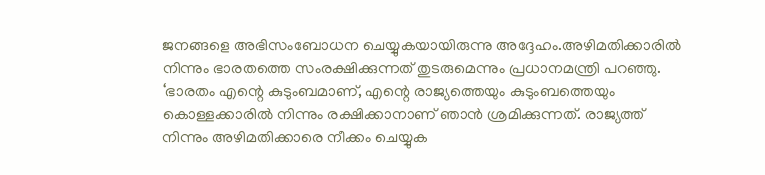ജനങ്ങളെ അഭിസംബോധന ചെയ്യുകയായിരുന്നു അദ്ദേഹം.അഴിമതിക്കാരില്‍ നിന്നും ഭാരതത്തെ സംരക്ഷിക്കുന്നത് തുടരുമെന്നും പ്രധാനമന്ത്രി പറഞ്ഞു. ‘ഭാരതം എന്റെ കുടുംബമാണ്, എന്റെ രാജ്യത്തെയും കുടുംബത്തെയും കൊള്ളക്കാരില്‍ നിന്നും രക്ഷിക്കാനാണ് ഞാൻ ശ്രമിക്കുന്നത്. രാജ്യത്ത് നിന്നും അഴിമതിക്കാരെ നീക്കം ചെയ്യുക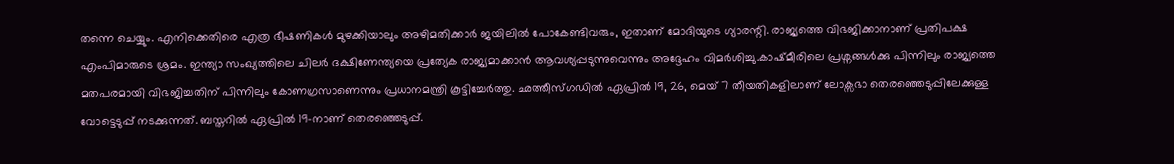തന്നെ ചെയ്യും. എനിക്കെതിരെ എത്ര ഭീഷണികള്‍ മുഴക്കിയാലും അഴിമതിക്കാർ ജയിലില്‍ പോകേണ്ടിവരും, ഇതാണ് മോദിയുടെ ഗ്യാരന്റി. രാജ്യത്തെ വിഭജിക്കാനാണ് പ്രതിപക്ഷ എംപിമാരുടെ ശ്രമം. ഇന്ത്യാ സംഖ്യത്തിലെ ചില‍ർ ദക്ഷിണേന്ത്യയെ പ്രത്യേക രാജ്യമാക്കാൻ ആവശ്യപ്പടുന്നുവെന്നും അദ്ദേഹം വിമർശിച്ചു.കാഷ്മീരിലെ പ്രശ്നങ്ങള്‍ക്കു പിന്നിലും രാജ്യത്തെ മതപരമായി വിഭജിച്ചതിന് പിന്നിലും കോണഗ്രസാണെന്നും പ്രധാനമന്ത്രി കൂട്ടിച്ചേർത്തു. ഛത്തീസ്ഗഡില്‍ ഏപ്രില്‍ 19, 26, മെയ് 7 തീയതികളിലാണ് ലോക്സഭാ തെരഞ്ഞെടുപ്പിലേക്കുള്ള വോട്ടെടുപ്പ് നടക്കുന്നത്. ബസ്തറില്‍ ഏപ്രില്‍ 19-നാണ് തെരഞ്ഞെടുപ്പ്.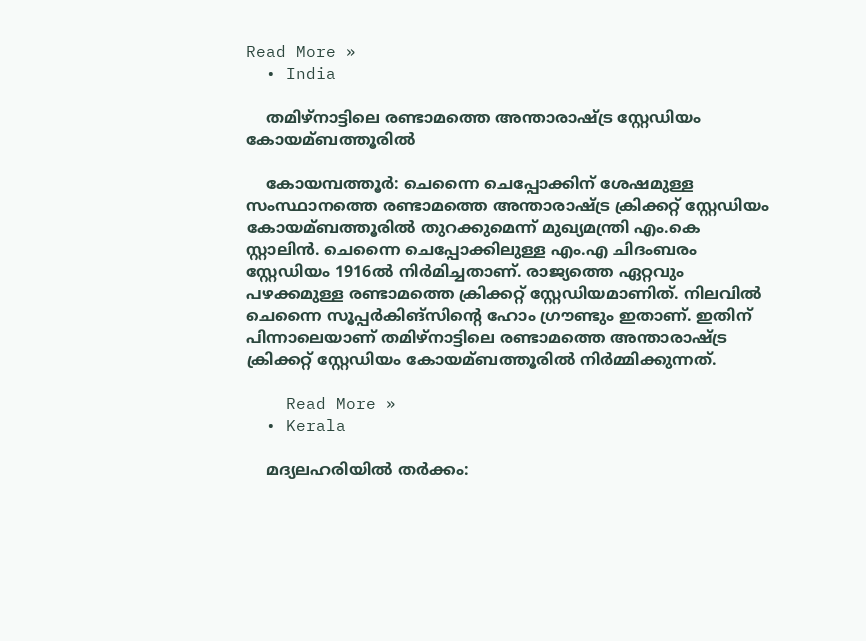Read More »
  • India

    തമിഴ്നാട്ടിലെ രണ്ടാമത്തെ അന്താരാഷ്ട്ര സ്റ്റേഡിയം കോയമ്ബത്തൂരില്‍

    കോയമ്പത്തൂർ: ചെന്നൈ ചെപ്പോക്കിന് ശേഷമുള്ള സംസ്ഥാനത്തെ രണ്ടാമത്തെ അന്താരാഷ്ട്ര ക്രിക്കറ്റ് സ്റ്റേഡിയം കോയമ്ബത്തൂരില്‍ തുറക്കുമെന്ന് മുഖ്യമന്ത്രി എം.കെ സ്റ്റാലിൻ. ചെന്നൈ ചെപ്പോക്കിലുള്ള എം.എ ചിദംബരം സ്റ്റേഡിയം 1916ല്‍ നിർമിച്ചതാണ്. രാജ്യത്തെ ഏറ്റവും പഴക്കമുള്ള രണ്ടാമത്തെ ക്രിക്കറ്റ് സ്റ്റേഡിയമാണിത്. നിലവില്‍ ചെന്നൈ സൂപ്പർകിങ്സിന്റെ ഹോം ഗ്രൗണ്ടും ഇതാണ്. ഇതിന് പിന്നാലെയാണ് തമിഴ്നാട്ടിലെ രണ്ടാമത്തെ അന്താരാഷ്ട്ര ക്രിക്കറ്റ് സ്റ്റേഡിയം കോയമ്ബത്തൂരിൽ നിർമ്മിക്കുന്നത്.

    Read More »
  • Kerala

    മദ്യലഹരിയില്‍ തര്‍ക്കം: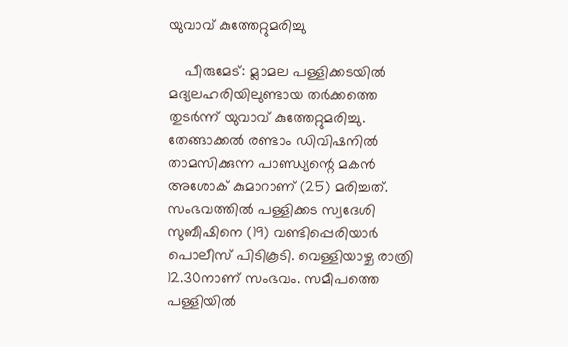യുവാവ് കുത്തേറ്റുമരിച്ചു

    പീരുമേട്: മ്ലാമല പള്ളിക്കടയില്‍ മദ്യലഹരിയിലുണ്ടായ തർക്കത്തെ തുടർന്ന് യുവാവ് കുത്തേറ്റുമരിച്ചു. തേങ്ങാക്കല്‍ രണ്ടാം ഡിവിഷനില്‍ താമസിക്കുന്ന പാണ്ഡ്യന്റെ മകൻ അശോക് കുമാറാണ് (25) മരിച്ചത്. സംഭവത്തില്‍ പള്ളിക്കട സ്വദേശി സുബീഷിനെ (19) വണ്ടിപ്പെരിയാർ പൊലീസ് പിടികൂടി. വെള്ളിയാഴ്ച രാത്രി 12.30നാണ് സംഭവം. സമീപത്തെ പള്ളിയില്‍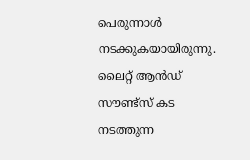പെരുന്നാള്‍ നടക്കുകയായിരുന്നു. ലൈറ്റ് ആൻഡ് സൗണ്ട്സ് കട നടത്തുന്ന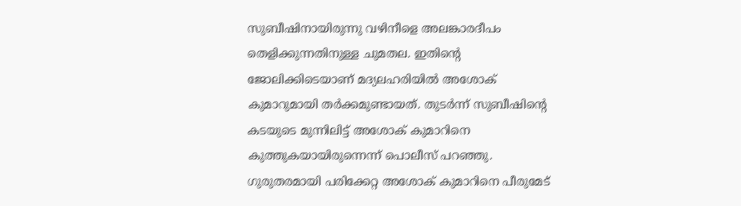സുബീഷിനായിരുന്നു വഴിനീളെ അലങ്കാരദീപം തെളിക്കുന്നതിനുള്ള ചുമതല. ഇതിന്റെ ജോലിക്കിടെയാണ് മദ്യലഹരിയില്‍ അശോക് കുമാറുമായി തർക്കമുണ്ടായത്. തുടർന്ന് സുബീഷിന്റെ കടയുടെ മുന്നിലിട്ട് അശോക് കുമാറിനെ  കുത്തുകയായിരുന്നെന്ന് പൊലീസ് പറഞ്ഞു. ഗുരുതരമായി പരിക്കേറ്റ അശോക്‌ കുമാറിനെ പീരുമേട്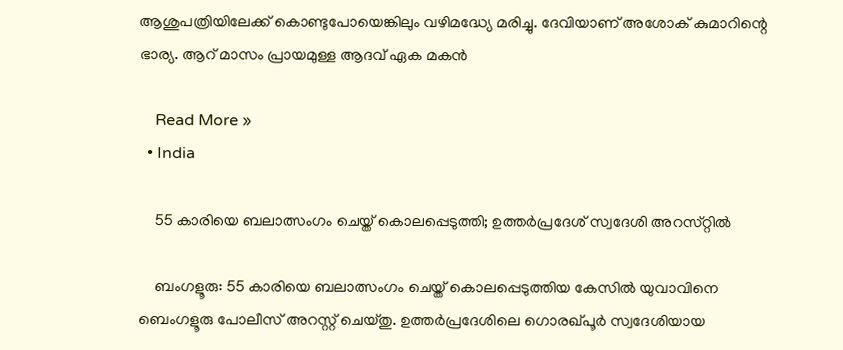ആശുപത്രിയിലേക്ക് കൊണ്ടുപോയെങ്കിലും വഴിമദ്ധ്യേ മരിച്ചു. ദേവിയാണ് അശോക് കുമാറിന്റെ ഭാര്യ. ആറ് മാസം പ്രായമുള്ള ആദവ് ഏക മകൻ

    Read More »
  • India

    55 കാരിയെ ബലാത്സംഗം ചെയ്ത് കൊലപ്പെടുത്തി; ഉത്തർപ്രദേശ് സ്വദേശി അറസ്‌റ്റിൽ

    ബംഗളൂരു: 55 കാരിയെ ബലാത്സംഗം ചെയ്ത് കൊലപ്പെടുത്തിയ കേസില്‍ യുവാവിനെ ബെംഗളൂരു പോലീസ് അറസ്റ്റ് ചെയ്തു. ഉത്തര്‍പ്രദേശിലെ ഗൊരഖ്പൂര്‍ സ്വദേശിയായ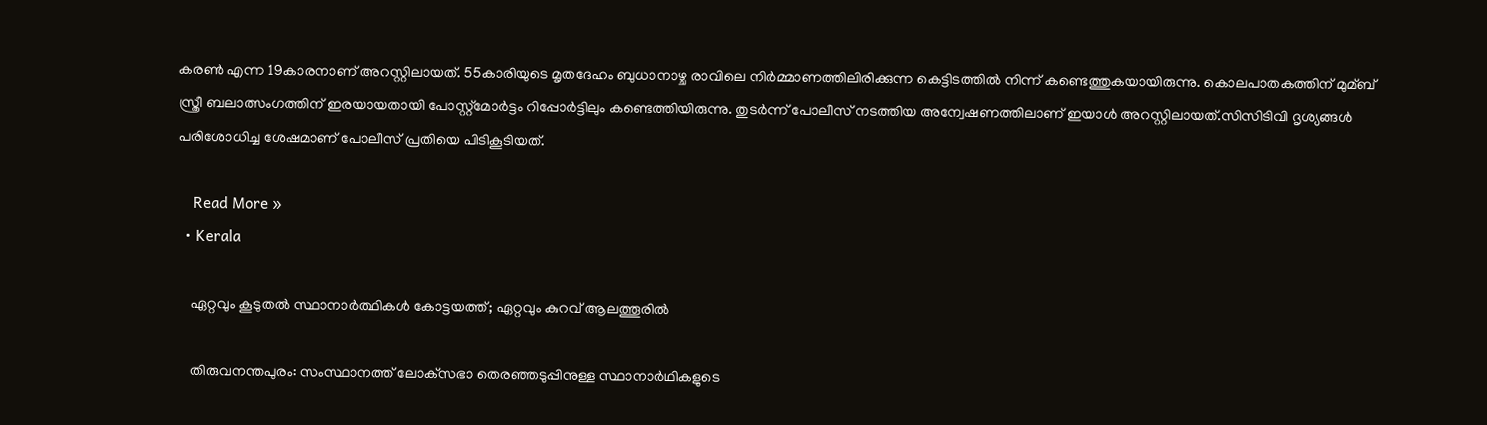കരണ്‍ എന്ന 19കാരനാണ് അറസ്റ്റിലായത്. 55കാരിയുടെ മൃതദേഹം ബുധാനാഴ്ച രാവിലെ നിര്‍മ്മാണത്തിലിരിക്കുന്ന കെട്ടിടത്തില്‍ നിന്ന് കണ്ടെത്തുകയായിരുന്നു. കൊലപാതകത്തിന് മുമ്ബ് സ്ത്രീ ബലാത്സംഗത്തിന് ഇരയായതായി പോസ്റ്റ്‌മോർട്ടം റിപ്പോർട്ടിലും കണ്ടെത്തിയിരുന്നു. തുടർന്ന് പോലീസ് നടത്തിയ അന്വേഷണത്തിലാണ് ഇയാൾ അറസ്റ്റിലായത്.സിസിടിവി ദൃശ്യങ്ങള്‍ പരിശോധിച്ച ശേഷമാണ് പോലീസ് പ്രതിയെ പിടികൂടിയത്.

    Read More »
  • Kerala

    ഏറ്റവും കൂടുതല്‍ സ്ഥാനാർത്ഥികൾ കോട്ടയത്ത്; ഏറ്റവും കുറവ് ആലത്തൂരിൽ

    തിരുവനന്തപുരം: സംസ്ഥാനത്ത് ലോക്‌സഭാ തെരഞ്ഞടുപ്പിനുള്ള സ്ഥാനാര്‍ഥികളുടെ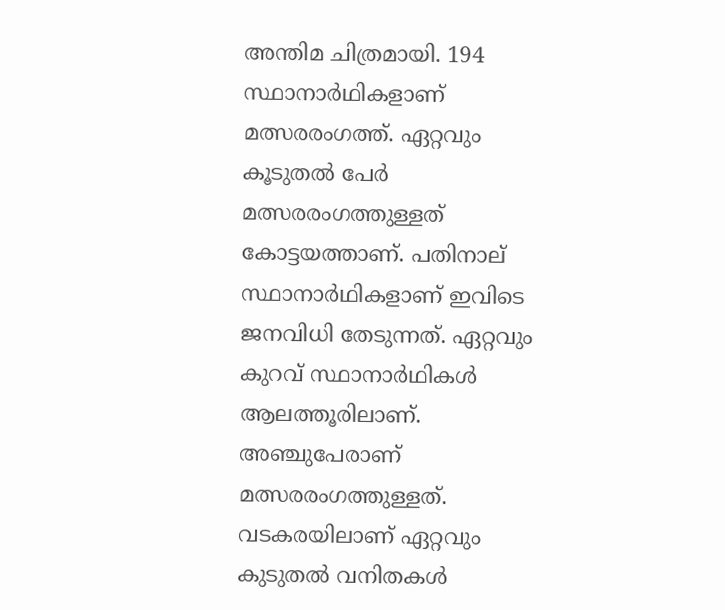അന്തിമ ചിത്രമായി. 194 സ്ഥാനാര്‍ഥികളാണ് മത്സരരംഗത്ത്. ഏറ്റവും കൂടുതല്‍ പേര്‍ മത്സരരംഗത്തുള്ളത് കോട്ടയത്താണ്. പതിനാല് സ്ഥാനാര്‍ഥികളാണ് ഇവിടെ ജനവിധി തേടുന്നത്. ഏറ്റവും കുറവ് സ്ഥാനാര്‍ഥികള്‍ ആലത്തൂരിലാണ്. അഞ്ചുപേരാണ് മത്സരരംഗത്തുള്ളത്. വടകരയിലാണ് ഏറ്റവും കുടുതല്‍ വനിതകള്‍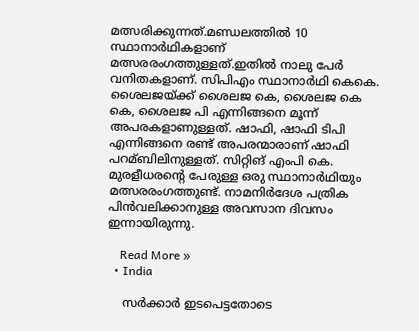മത്സരിക്കുന്നത്.മണ്ഡലത്തില്‍ 10 സ്ഥാനാര്‍ഥികളാണ് മത്സരരംഗത്തുള്ളത്.ഇതിൽ നാലു പേർ വനിതകളാണ്. സിപിഎം സ്ഥാനാര്‍ഥി കെകെ. ശൈലജയ്ക്ക് ശൈലജ കെ, ശൈലജ കെ കെ, ശൈലജ പി എന്നിങ്ങനെ മൂന്ന് അപരകളാണുള്ളത്. ഷാഫി, ഷാഫി ടിപി എന്നിങ്ങനെ രണ്ട് അപരന്മാരാണ് ഷാഫി പറമ്ബിലിനുള്ളത്. സിറ്റിങ് എംപി കെ. മുരളീധരന്റെ പേരുള്ള ഒരു സ്ഥാനാര്‍ഥിയും മത്സരരംഗത്തുണ്ട്. നാമനിര്‍ദേശ പത്രിക പിന്‍വലിക്കാനുള്ള അവസാന ദിവസം ഇന്നായിരുന്നു.

    Read More »
  • India

    സര്‍ക്കാര്‍ ഇടപെട്ടതോടെ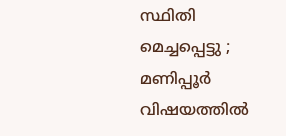സ്ഥിതി മെച്ചപ്പെട്ടു ; മണിപ്പൂര്‍ വിഷയത്തില്‍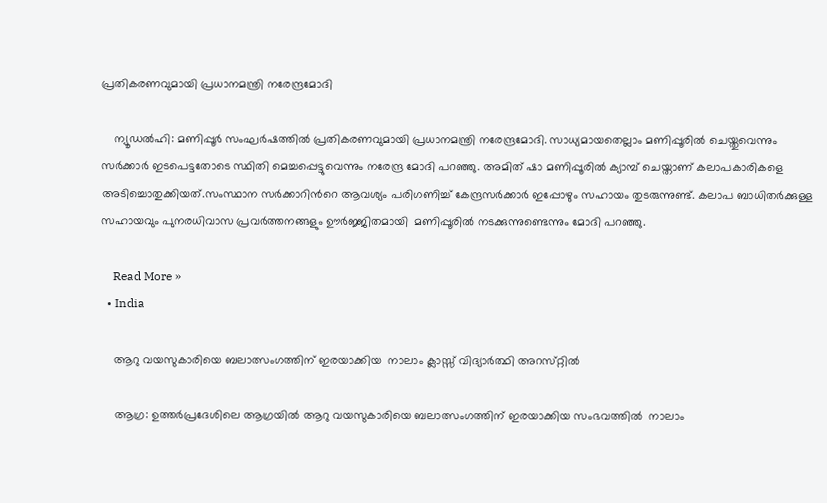പ്രതികരണവുമായി പ്രധാനമന്ത്രി നരേന്ദ്രമോദി

    ന്യൂഡൽഹി: മണിപ്പൂർ സംഘര്‍ഷത്തില്‍ പ്രതികരണവുമായി പ്രധാനമന്ത്രി നരേന്ദ്രമോദി. സാധ്യമായതെല്ലാം മണിപ്പൂരില്‍ ചെയ്തുവെന്നും സര്‍ക്കാര്‍ ഇടപെട്ടതോടെ സ്ഥിതി മെച്ചപ്പെട്ടുവെന്നും നരേന്ദ്ര മോദി പറഞ്ഞു. അമിത് ഷാ മണിപ്പൂരിൽ ക്യാമ്പ് ചെയ്താണ് കലാപകാരികളെ അടിച്ചൊതുക്കിയത്.സംസ്ഥാന സർക്കാറിന്‍റെ ആവശ്യം പരിഗണിച്ച്‌ കേന്ദ്രസർക്കാർ ഇപ്പോഴും സഹായം തുടരുന്നുണ്ട്. കലാപ ബാധിതർക്കുള്ള സഹായവും പുനരധിവാസ പ്രവർത്തനങ്ങളും ഊർജ്ജിതമായി  മണിപ്പൂരില്‍ നടക്കുന്നുണ്ടെന്നും മോദി പറഞ്ഞു.

    Read More »
  • India

    ആറു വയസുകാരിയെ ബലാത്സംഗത്തിന് ഇരയാക്കിയ  നാലാം ക്ലാസ്സ് വിദ്യാർത്ഥി അറസ്‌റ്റിൽ

    ആഗ്ര: ഉത്തർപ്രദേശിലെ ആഗ്രയിൽ ആറു വയസുകാരിയെ ബലാത്സംഗത്തിന് ഇരയാക്കിയ സംഭവത്തിൽ  നാലാം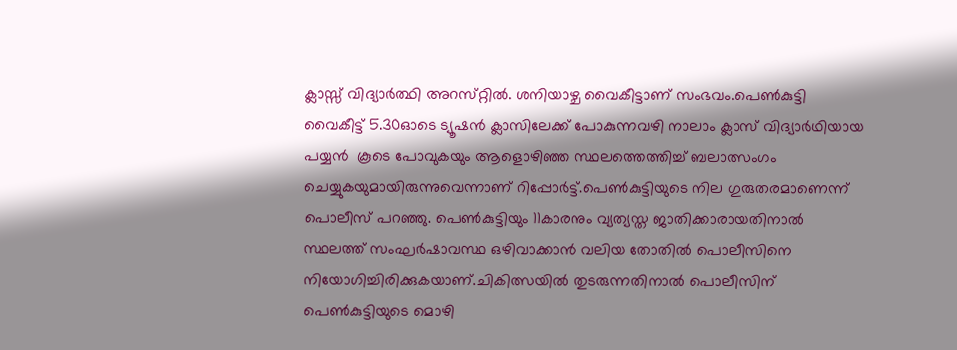ക്ലാസ്സ് വിദ്യാർത്ഥി അറസ്‌റ്റിൽ. ശനിയാഴ്ച വൈകീട്ടാണ് സംഭവം.പെണ്‍കുട്ടി വൈകീട്ട് 5.30ഓടെ ട്യൂഷൻ ക്ലാസിലേക്ക് പോകുന്നവഴി നാലാം ക്ലാസ് വിദ്യാർഥിയായ പയ്യൻ  കൂടെ പോവുകയും ആളൊഴിഞ്ഞ സ്ഥലത്തെത്തിച്ച്‌ ബലാത്സംഗം ചെയ്യുകയുമായിരുന്നുവെന്നാണ് റിപ്പോർട്ട്.പെണ്‍കുട്ടിയുടെ നില ഗുരുതരമാണെന്ന് പൊലീസ് പറഞ്ഞു. പെണ്‍കുട്ടിയും 11കാരനും വ്യത്യസ്ത ജാതിക്കാരായതിനാല്‍ സ്ഥലത്ത് സംഘർഷാവസ്ഥ ഒഴിവാക്കാൻ വലിയ തോതില്‍ പൊലീസിനെ നിയോഗിച്ചിരിക്കുകയാണ്.ചികിത്സയില്‍ തുടരുന്നതിനാല്‍ പൊലീസിന് പെണ്‍കുട്ടിയുടെ മൊഴി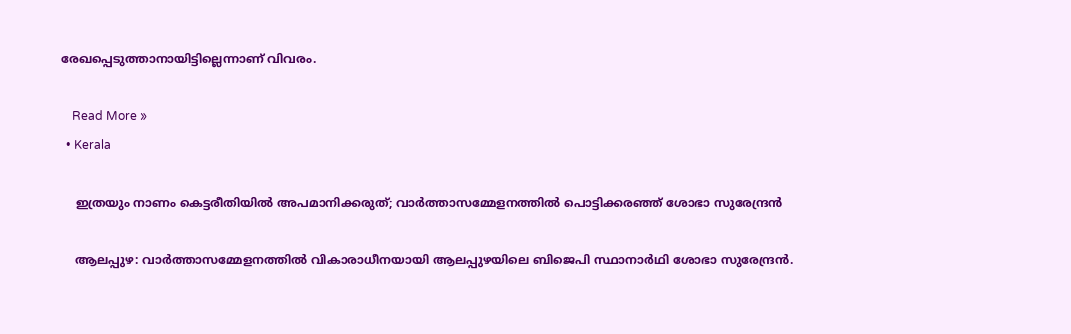രേഖപ്പെടുത്താനായിട്ടില്ലെന്നാണ് വിവരം.

    Read More »
  • Kerala

    ഇത്രയും നാണം കെട്ടരീതിയില്‍ അപമാനിക്കരുത്; വാര്‍ത്താസമ്മേളനത്തില്‍ പൊട്ടിക്കരഞ്ഞ് ശോഭാ സുരേന്ദ്രന്‍

    ആലപ്പുഴ: വാര്‍ത്താസമ്മേളനത്തില്‍ വികാരാധീനയായി ആലപ്പുഴയിലെ ബിജെപി സ്ഥാനാര്‍ഥി ശോഭാ സുരേന്ദ്രന്‍.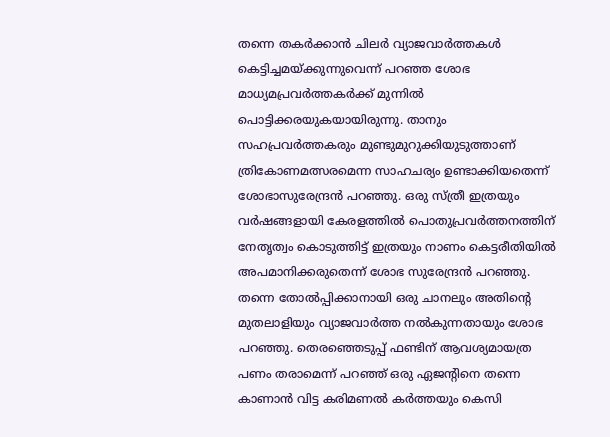തന്നെ തകര്‍ക്കാന്‍ ചിലര്‍ വ്യാജവാര്‍ത്തകള്‍ കെട്ടിച്ചമയ്ക്കുന്നുവെന്ന് പറഞ്ഞ ശോഭ മാധ്യമപ്രവര്‍ത്തകര്‍ക്ക് മുന്നില്‍ പൊട്ടിക്കരയുകയായിരുന്നു. താനും സഹപ്രവര്‍ത്തകരും മുണ്ടുമുറുക്കിയുടുത്താണ് ത്രികോണമത്സരമെന്ന സാഹചര്യം ഉണ്ടാക്കിയതെന്ന് ശോഭാസുരേന്ദ്രന്‍ പറഞ്ഞു. ഒരു സ്ത്രീ ഇത്രയും വര്‍ഷങ്ങളായി കേരളത്തില്‍ പൊതുപ്രവര്‍ത്തനത്തിന് നേതൃത്വം കൊടുത്തിട്ട് ഇത്രയും നാണം കെട്ടരീതിയില്‍ അപമാനിക്കരുതെന്ന് ശോഭ സുരേന്ദ്രന്‍ പറഞ്ഞു. തന്നെ തോല്‍പ്പിക്കാനായി ഒരു ചാനലും അതിന്റെ മുതലാളിയും വ്യാജവാര്‍ത്ത നല്‍കുന്നതായും ശോഭ പറഞ്ഞു. തെരഞ്ഞെടുപ്പ് ഫണ്ടിന് ആവശ്യമായത്ര പണം തരാമെന്ന് പറഞ്ഞ് ഒരു ഏജന്റിനെ തന്നെ കാണാന്‍ വിട്ട കരിമണല്‍ കര്‍ത്തയും കെസി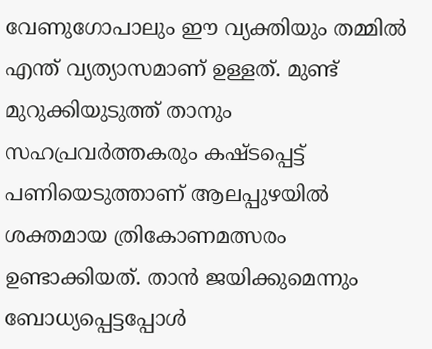വേണുഗോപാലും ഈ വ്യക്തിയും തമ്മില്‍ എന്ത് വ്യത്യാസമാണ് ഉള്ളത്. മുണ്ട് മുറുക്കിയുടുത്ത് താനും സഹപ്രവര്‍ത്തകരും കഷ്ടപ്പെട്ട് പണിയെടുത്താണ് ആലപ്പുഴയില്‍ ശക്തമായ ത്രികോണമത്സരം ഉണ്ടാക്കിയത്. താന്‍ ജയിക്കുമെന്നും ബോധ്യപ്പെട്ടപ്പോള്‍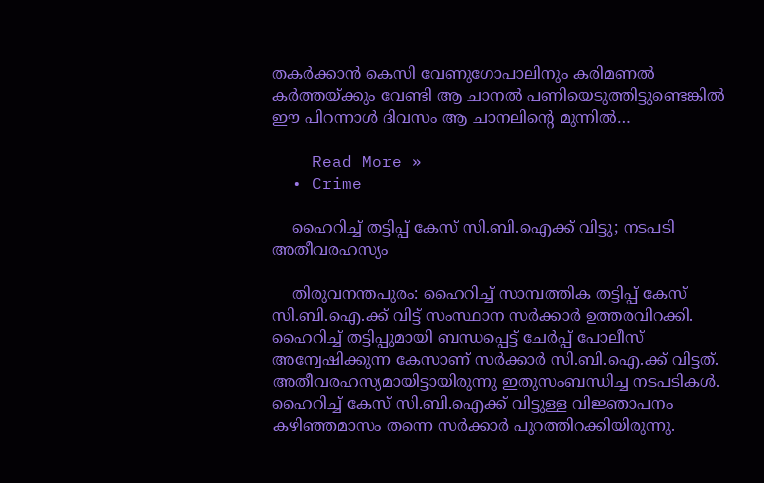തകര്‍ക്കാന്‍ കെസി വേണുഗോപാലിനും കരിമണല്‍ കര്‍ത്തയ്ക്കും വേണ്ടി ആ ചാനല്‍ പണിയെടുത്തിട്ടുണ്ടെങ്കില്‍ ഈ പിറന്നാള്‍ ദിവസം ആ ചാനലിന്റെ മുന്നില്‍…

    Read More »
  • Crime

    ഹൈറിച്ച് തട്ടിപ്പ് കേസ് സി.ബി.ഐക്ക് വിട്ടു; നടപടി അതീവരഹസ്യം

    തിരുവനന്തപുരം: ഹൈറിച്ച് സാമ്പത്തിക തട്ടിപ്പ് കേസ് സി.ബി.ഐ.ക്ക് വിട്ട് സംസ്ഥാന സര്‍ക്കാര്‍ ഉത്തരവിറക്കി. ഹൈറിച്ച് തട്ടിപ്പുമായി ബന്ധപ്പെട്ട് ചേര്‍പ്പ് പോലീസ് അന്വേഷിക്കുന്ന കേസാണ് സര്‍ക്കാര്‍ സി.ബി.ഐ.ക്ക് വിട്ടത്. അതീവരഹസ്യമായിട്ടായിരുന്നു ഇതുസംബന്ധിച്ച നടപടികള്‍. ഹൈറിച്ച് കേസ് സി.ബി.ഐക്ക് വിട്ടുള്ള വിജ്ഞാപനം കഴിഞ്ഞമാസം തന്നെ സര്‍ക്കാര്‍ പുറത്തിറക്കിയിരുന്നു.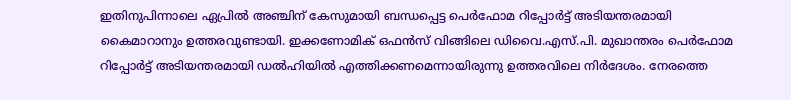ഇതിനുപിന്നാലെ ഏപ്രില്‍ അഞ്ചിന് കേസുമായി ബന്ധപ്പെട്ട പെര്‍ഫോമ റിപ്പോര്‍ട്ട് അടിയന്തരമായി കൈമാറാനും ഉത്തരവുണ്ടായി. ഇക്കണോമിക് ഒഫന്‍സ് വിങ്ങിലെ ഡിവൈ.എസ്.പി. മുഖാന്തരം പെര്‍ഫോമ റിപ്പോര്‍ട്ട് അടിയന്തരമായി ഡല്‍ഹിയില്‍ എത്തിക്കണമെന്നായിരുന്നു ഉത്തരവിലെ നിര്‍ദേശം. നേരത്തെ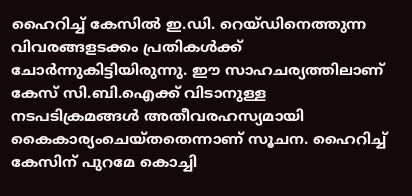ഹൈറിച്ച് കേസില്‍ ഇ.ഡി. റെയ്ഡിനെത്തുന്ന വിവരങ്ങളടക്കം പ്രതികള്‍ക്ക് ചോര്‍ന്നുകിട്ടിയിരുന്നു. ഈ സാഹചര്യത്തിലാണ് കേസ് സി.ബി.ഐക്ക് വിടാനുള്ള നടപടിക്രമങ്ങള്‍ അതീവരഹസ്യമായി കൈകാര്യംചെയ്തതെന്നാണ് സൂചന. ഹൈറിച്ച് കേസിന് പുറമേ കൊച്ചി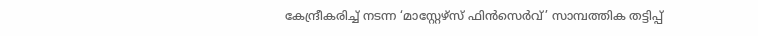കേന്ദ്രീകരിച്ച് നടന്ന ‘മാസ്റ്റേഴ്സ് ഫിന്‍സെര്‍വ്’ സാമ്പത്തിക തട്ടിപ്പ്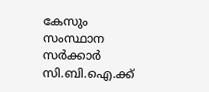കേസും സംസ്ഥാന സര്‍ക്കാര്‍ സി.ബി.ഐ.ക്ക്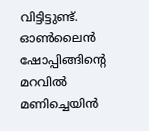വിട്ടിട്ടുണ്ട്. ഓണ്‍ലൈന്‍ ഷോപ്പിങ്ങിന്റെ മറവില്‍ മണിച്ചെയിന്‍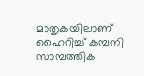മാതൃകയിലാണ് ഹൈറിച്ച് കമ്പനി സാമ്പത്തിക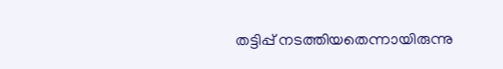തട്ടിപ്പ് നടത്തിയതെന്നായിരുന്നു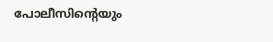പോലീസിന്റെയും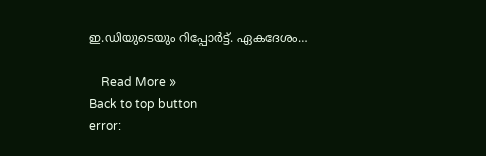ഇ.ഡിയുടെയും റിപ്പോര്‍ട്ട്. ഏകദേശം…

    Read More »
Back to top button
error: